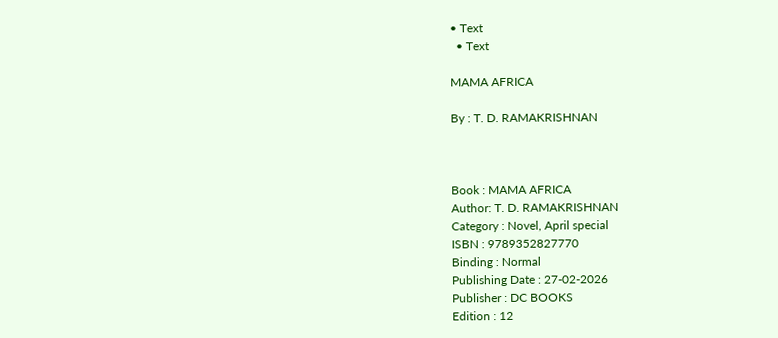• Text
  • Text

MAMA AFRICA

By : T. D. RAMAKRISHNAN



Book : MAMA AFRICA
Author: T. D. RAMAKRISHNAN
Category : Novel, April special
ISBN : 9789352827770
Binding : Normal
Publishing Date : 27-02-2026
Publisher : DC BOOKS
Edition : 12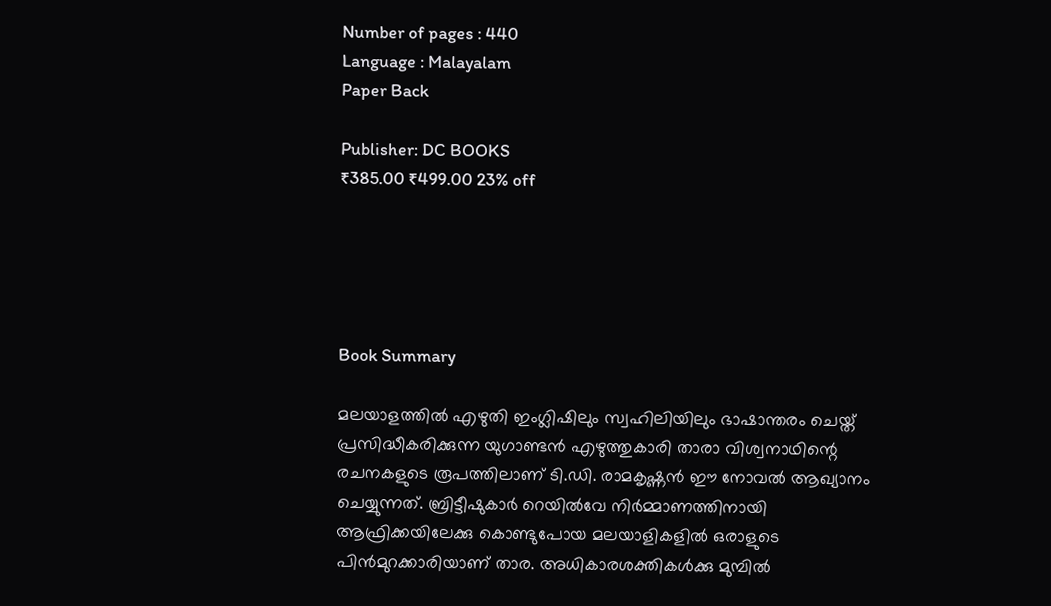Number of pages : 440
Language : Malayalam
Paper Back

Publisher: DC BOOKS
₹385.00 ₹499.00 23% off





Book Summary

മലയാളത്തില്‍ എഴുതി ഇംഗ്ലിഷിലും സ്വഹിലിയിലും ഭാഷാന്തരം ചെയ്ത് പ്രസിദ്ധീകരിക്കുന്ന യുഗാണ്ടന്‍ എഴുത്തുകാരി താരാ വിശ്വനാഥിന്റെ രചനകളുടെ രൂപത്തിലാണ് ടി.ഡി. രാമകൃഷ്ണന്‍ ഈ നോവല്‍ ആഖ്യാനം ചെയ്യുന്നത്. ബ്രിട്ടീഷുകാര്‍ റെയില്‍വേ നിര്‍മ്മാണത്തിനായി ആഫ്രിക്കയിലേക്കു കൊണ്ടുപോയ മലയാളികളില്‍ ഒരാളുടെ പിന്‍മുറക്കാരിയാണ് താര. അധികാരശക്തികള്‍ക്കു മുമ്പില്‍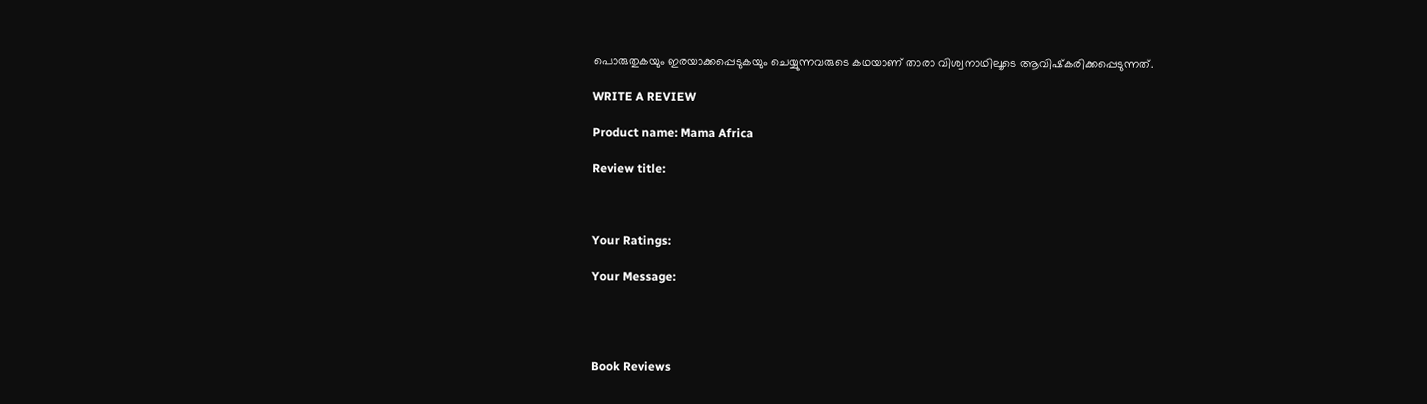പൊരുതുകയും ഇരയാക്കപ്പെടുകയും ചെയ്യുന്നവരുടെ കഥയാണ് താരാ വിശ്വനാഥിലൂടെ ആവിഷ്‌കരിക്കപ്പെടുന്നത്.

WRITE A REVIEW

Product name: Mama Africa

Review title:



Your Ratings:

Your Message:




Book Reviews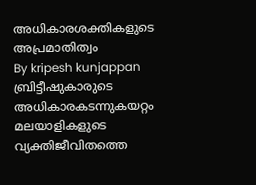അധികാരശക്തികളുടെ അപ്രമാതിത്വം
By kripesh kunjappan
ബ്രിട്ടീഷുകാരുടെ അധികാരകടന്നുകയറ്റം മലയാളികളുടെ വ്യക്തിജീവിതത്തെ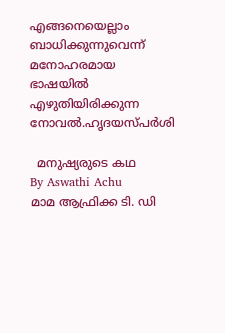എങ്ങനെയെല്ലാം ബാധിക്കുന്നുവെന്ന് മനോഹരമായ ഭാഷയില്‍ എഴുതിയിരിക്കുന്ന നോവല്‍.ഹൃദയസ്പര്‍ശി

  മനുഷ്യരുടെ കഥ
By Aswathi Achu
മാമ ആഫ്രിക്ക ടി. ഡി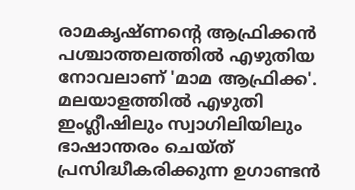രാമകൃഷ്ണന്റെ ആഫ്രിക്കൻ പശ്ചാത്തലത്തിൽ എഴുതിയ നോവലാണ് 'മാമ ആഫ്രിക്ക'. മലയാളത്തിൽ എഴുതി ഇംഗ്ലീഷിലും സ്വാഗിലിയിലും ഭാഷാന്തരം ചെയ്ത് പ്രസിദ്ധീകരിക്കുന്ന ഉഗാണ്ടൻ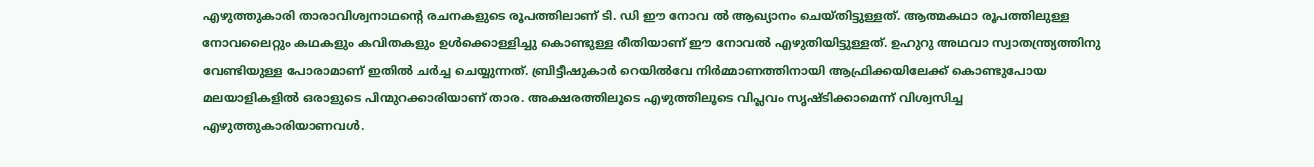എഴുത്തുകാരി താരാവിശ്വനാഥന്റെ രചനകളുടെ രൂപത്തിലാണ് ടി. ഡി ഈ നോവ ൽ ആഖ്യാനം ചെയ്തിട്ടുള്ളത്. ആത്മകഥാ രൂപത്തിലുള്ള നോവലൈറ്റും കഥകളും കവിതകളും ഉൾക്കൊള്ളിച്ചു കൊണ്ടുള്ള രീതിയാണ് ഈ നോവൽ എഴുതിയിട്ടുള്ളത്. ഉഹുറു അഥവാ സ്വാതന്ത്ര്യത്തിനു വേണ്ടിയുള്ള പോരാമാണ് ഇതിൽ ചർച്ച ചെയ്യുന്നത്. ബ്രിട്ടീഷുകാർ റെയിൽവേ നിർമ്മാണത്തിനായി ആഫ്രിക്കയിലേക്ക് കൊണ്ടുപോയ മലയാളികളിൽ ഒരാളുടെ പിന്മുറക്കാരിയാണ് താര. അക്ഷരത്തിലൂടെ എഴുത്തിലൂടെ വിപ്ലവം സൃഷ്ടിക്കാമെന്ന് വിശ്വസിച്ച എഴുത്തുകാരിയാണവൾ.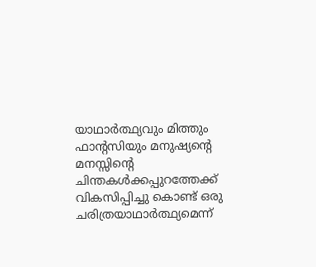യാഥാർത്ഥ്യവും മിത്തും ഫാന്റസിയും മനുഷ്യന്റെ മനസ്സിന്റെ ചിന്തകൾക്കപ്പുറത്തേക്ക് വികസിപ്പിച്ചു കൊണ്ട് ഒരു ചരിത്രയാഥാർത്ഥ്യമെന്ന്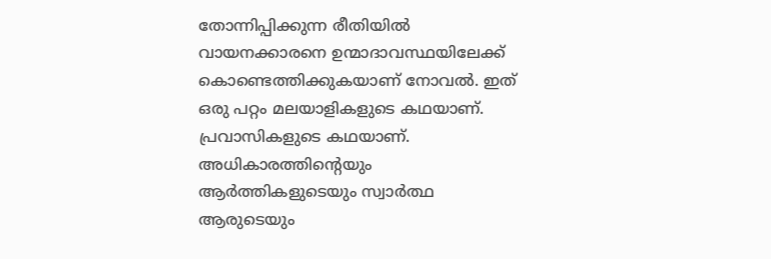തോന്നിപ്പിക്കുന്ന രീതിയിൽ വായനക്കാരനെ ഉന്മാദാവസ്ഥയിലേക്ക് കൊണ്ടെത്തിക്കുകയാണ് നോവൽ. ഇത് ഒരു പറ്റം മലയാളികളുടെ കഥയാണ്. പ്രവാസികളുടെ കഥയാണ്. അധികാരത്തിന്റെയും ആർത്തികളുടെയും സ്വാർത്ഥ ആരുടെയും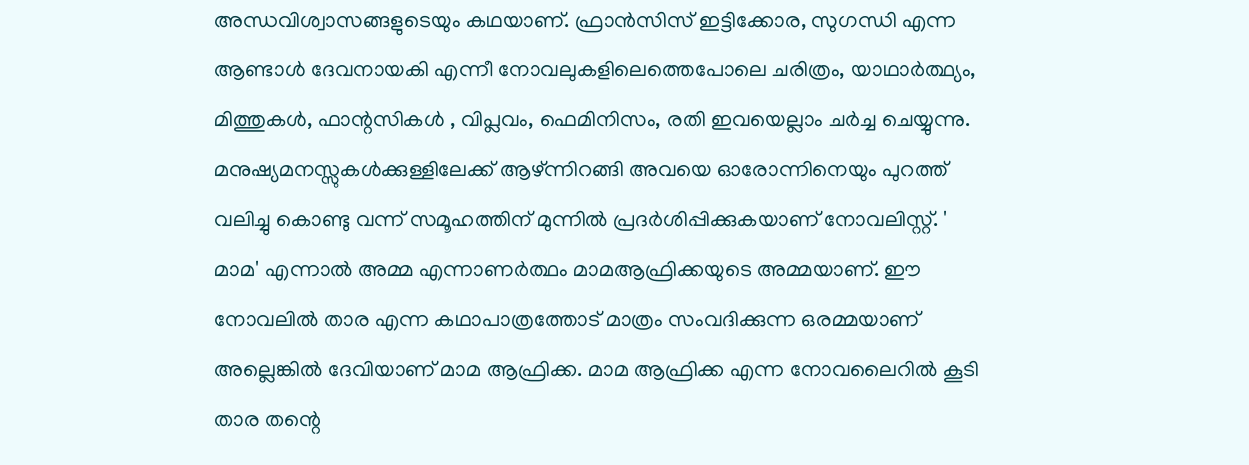അന്ധവിശ്വാസങ്ങളുടെയും കഥയാണ്. ഫ്രാൻസിസ് ഇട്ടിക്കോര, സുഗന്ധി എന്ന ആണ്ടാൾ ദേവനായകി എന്നീ നോവലുകളിലെത്തെപോലെ ചരിത്രം, യാഥാർത്ഥ്യം, മിത്തുകൾ, ഫാന്റസികൾ , വിപ്ലവം, ഫെമിനിസം, രതി ഇവയെല്ലാം ചർച്ച ചെയ്യുന്നു. മനുഷ്യമനസ്സുകൾക്കുള്ളിലേക്ക് ആഴ്ന്നിറങ്ങി അവയെ ഓരോന്നിനെയും പുറത്ത് വലിച്ചു കൊണ്ടു വന്ന് സമൂഹത്തിന് മുന്നിൽ പ്രദർശിപ്പിക്കുകയാണ് നോവലിസ്റ്റ്. ' മാമ' എന്നാൽ അമ്മ എന്നാണർത്ഥം മാമആഫ്രിക്കയുടെ അമ്മയാണ്. ഈ നോവലിൽ താര എന്ന കഥാപാത്രത്തോട് മാത്രം സംവദിക്കുന്ന ഒരമ്മയാണ് അല്ലെങ്കിൽ ദേവിയാണ് മാമ ആഫ്രിക്ക. മാമ ആഫ്രിക്ക എന്ന നോവലൈറിൽ കൂടി താര തന്റെ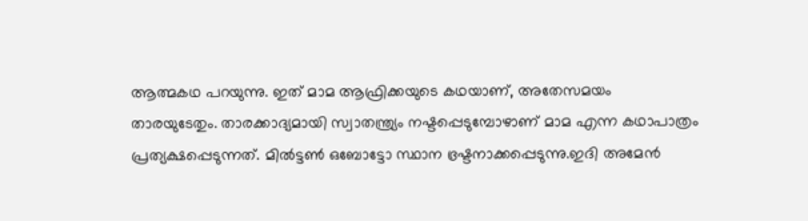ആത്മകഥ പറയുന്നു. ഇത് മാമ ആഫ്രിക്കയുടെ കഥയാണ്, അതേസമയം താരയുടേതും. താരക്കാദ്യമായി സ്വാതന്ത്ര്യം നഷ്ടപ്പെടുമ്പോഴാണ് മാമ എന്ന കഥാപാത്രം പ്രത്യക്ഷപ്പെടുന്നത്. മിൽട്ടൺ ഒബോട്ടോ സ്ഥാന ഭ്രഷ്ടനാക്കപ്പെടുന്നു.ഇദി അമേൻ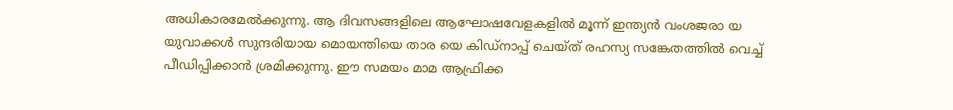അധികാരമേൽക്കുന്നു. ആ ദിവസങ്ങളിലെ ആഘോഷവേളകളിൽ മൂന്ന് ഇന്ത്യൻ വംശജരാ യ യുവാക്കൾ സുന്ദരിയായ മൊയന്തിയെ താര യെ കിഡ്നാപ്പ് ചെയ്ത് രഹസ്യ സങ്കേതത്തിൽ വെച്ച് പീഡിപ്പിക്കാൻ ശ്രമിക്കുന്നു. ഈ സമയം മാമ ആഫ്രിക്ക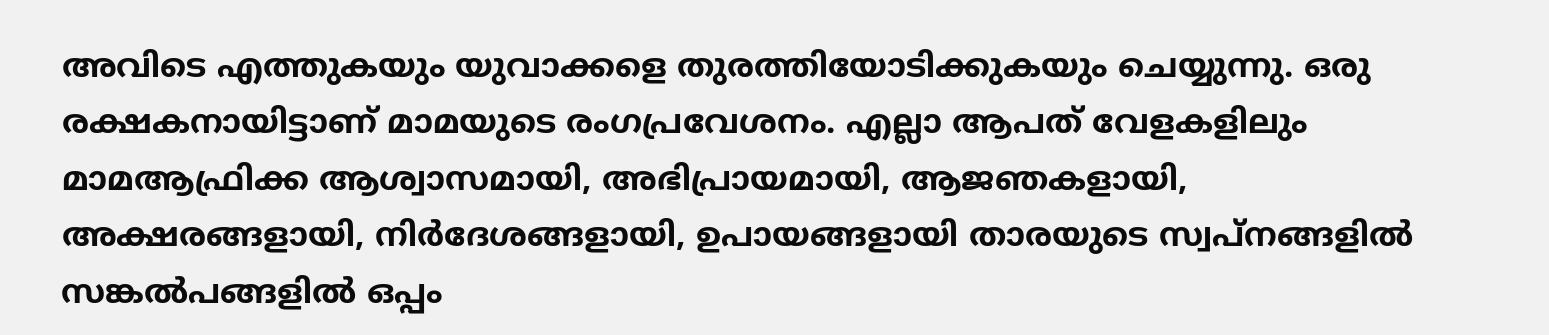അവിടെ എത്തുകയും യുവാക്കളെ തുരത്തിയോടിക്കുകയും ചെയ്യുന്നു. ഒരു രക്ഷകനായിട്ടാണ് മാമയുടെ രംഗപ്രവേശനം. എല്ലാ ആപത് വേളകളിലും മാമആഫ്രിക്ക ആശ്വാസമായി, അഭിപ്രായമായി, ആജഞകളായി, അക്ഷരങ്ങളായി, നിർദേശങ്ങളായി, ഉപായങ്ങളായി താരയുടെ സ്വപ്നങ്ങളിൽ സങ്കൽപങ്ങളിൽ ഒപ്പം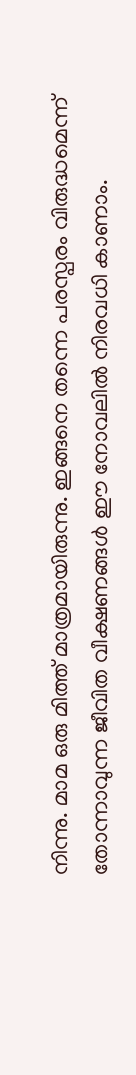നിന്നു. മാമ ഒരു മിത്ത് മാത്രമായിരുന്നു. ഇങ്ങനെ തന്നെ പരസ്പരം വിരുദ്ധമെന്ന് തോന്നാവുന്ന ജീവിത വീക്ഷണങ്ങൾ ഈ നോവലിൽ നിരവധി കാണാം.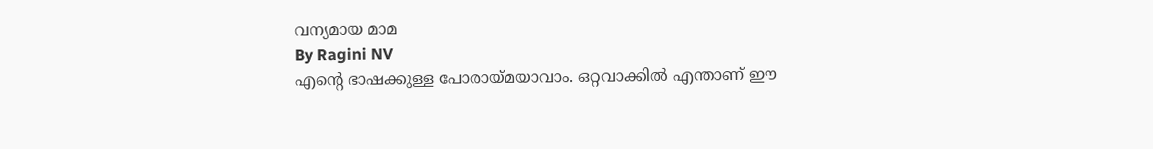വന്യമായ മാമ
By Ragini NV
എന്റെ ഭാഷക്കുള്ള പോരായ്മയാവാം. ഒറ്റവാക്കിൽ എന്താണ് ഈ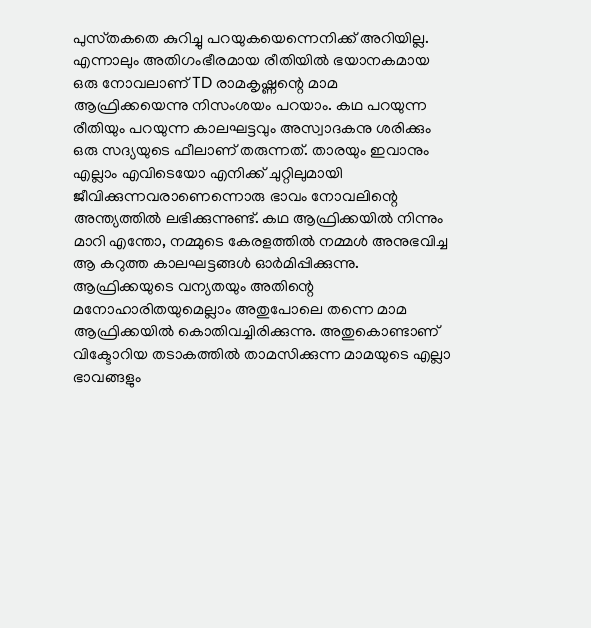പുസ്‌തകതെ കുറിച്ചു പറയുകയെന്നെനിക്ക് അറിയില്ല. എന്നാലും അതിഗംഭീരമായ രീതിയിൽ ഭയാനകമായ ഒരു നോവലാണ് TD രാമകൃഷ്ണന്റെ മാമ ആഫ്രിക്കയെന്നു നിസംശയം പറയാം. കഥ പറയുന്ന രീതിയും പറയുന്ന കാലഘട്ടവും അസ്വാദകനു ശരിക്കും ഒരു സദ്യയുടെ ഫീലാണ് തരുന്നത്. താരയും ഇവാനും എല്ലാം എവിടെയോ എനിക്ക് ചുറ്റിലുമായി ജീവിക്കുന്നവരാണെന്നൊരു ഭാവം നോവലിന്റെ അന്ത്യത്തിൽ ലഭിക്കുന്നുണ്ട്. കഥ ആഫ്രിക്കയിൽ നിന്നും മാറി എന്തോ, നമ്മുടെ കേരളത്തിൽ നമ്മൾ അനുഭവിച്ച ആ കറുത്ത കാലഘട്ടങ്ങൾ ഓർമിപ്പിക്കുന്നു. ആഫ്രിക്കയുടെ വന്യതയും അതിന്റെ മനോഹാരിതയുമെല്ലാം അതുപോലെ തന്നെ മാമ ആഫ്രിക്കയിൽ കൊതിവച്ചിരിക്കുന്നു. അതുകൊണ്ടാണ് വിക്ടോറിയ തടാകത്തിൽ താമസിക്കുന്ന മാമയുടെ എല്ലാ ഭാവങ്ങളും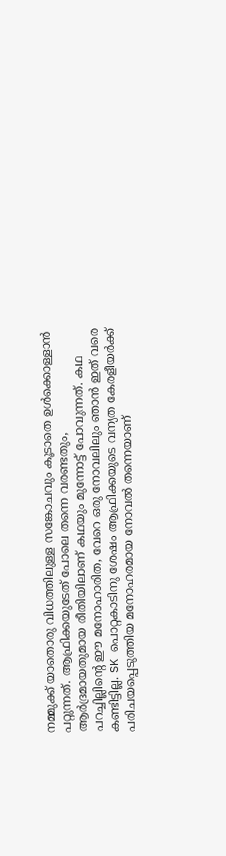നമ്മുക്ക് യാതൊരു വിധത്തിലുള്ള സങ്കോചവും കൂടാതെ ഉൾക്കൊള്ളാൻ പറ്റുന്നത്. ആഫ്രിക്കയുടേത് പോലെ തന്നെ വരണ്ടതും, ആർദ്രമായതുമായ രീതിയിലാണ് കഥയും മുന്നോട്ട് പോവുന്നത്. കഥ പറച്ചില്ലിന്റെ ഈ മനോഹാരിത, വേറെ ഒരു നോവലിലും ഞാൻ ഇത് വരെ കണ്ടിട്ടില്ല. SK പൊറ്റകാടിനു ശേഷം ആഫ്രിക്കയുടെ വന്യത കേരളീയർക്ക് പരിചയപ്പെടുത്തിയ മനോഹരമായ നോവൽ തന്നെയാണ്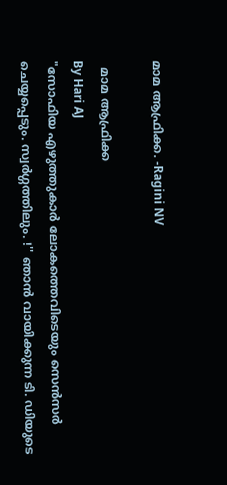മാമ ആഫ്രിക്ക. -Ragini NV

  മാമ ആഫ്രിക്ക
By Hari AJ
"സോഫിയ എഴുത്തുകാർ ലോകത്തെവിടെയും സെൻസർ ചെയ്യപ്പെടും. സ്വർഗ്ഗത്തിലും. !'' ഞാൻ വായിക്കുന്ന ടി. ഡിയുടെ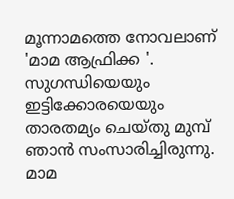മൂന്നാമത്തെ നോവലാണ് 'മാമ ആഫ്രിക്ക '. സുഗന്ധിയെയും ഇട്ടിക്കോരയെയും താരതമ്യം ചെയ്തു മുമ്പ് ഞാൻ സംസാരിച്ചിരുന്നു. മാമ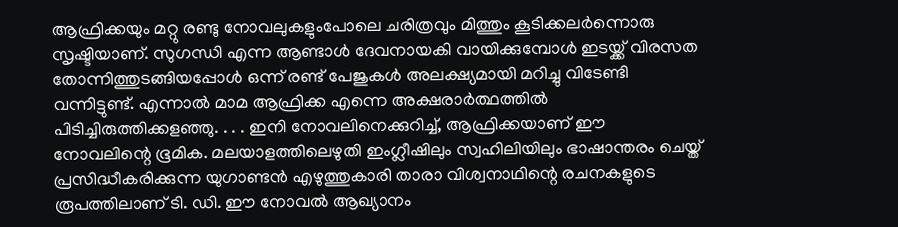ആഫ്രിക്കയും മറ്റു രണ്ടു നോവലുകളുംപോലെ ചരിത്രവും മിത്തും കൂടിക്കലർന്നൊരു സൃഷ്ടിയാണ്. സുഗന്ധി എന്ന ആണ്ടാൾ ദേവനായകി വായിക്കുമ്പോൾ ഇടയ്ക്ക് വിരസത തോന്നിത്തുടങ്ങിയപ്പോൾ ഒന്ന് രണ്ട് പേജുകൾ അലക്ഷ്യമായി മറിച്ചു വിടേണ്ടി വന്നിട്ടുണ്ട്. എന്നാൽ മാമ ആഫ്രിക്ക എന്നെ അക്ഷരാർത്ഥത്തിൽ പിടിച്ചിരുത്തിക്കളഞ്ഞു. . . . ഇനി നോവലിനെക്കുറിച്ച്, ആഫ്രിക്കയാണ് ഈ നോവലിന്റെ ഭൂമിക. മലയാളത്തിലെഴുതി ഇംഗ്ലീഷിലും സ്വഹിലിയിലും ഭാഷാന്തരം ചെയ്ത് പ്രസിദ്ധീകരിക്കുന്ന യുഗാണ്ടൻ എഴുത്തുകാരി താരാ വിശ്വനാഥിന്റെ രചനകളുടെ രൂപത്തിലാണ് ടി. ഡി. ഈ നോവൽ ആഖ്യാനം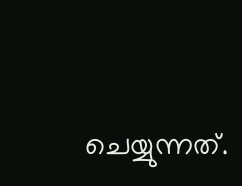ചെയ്യുന്നത്.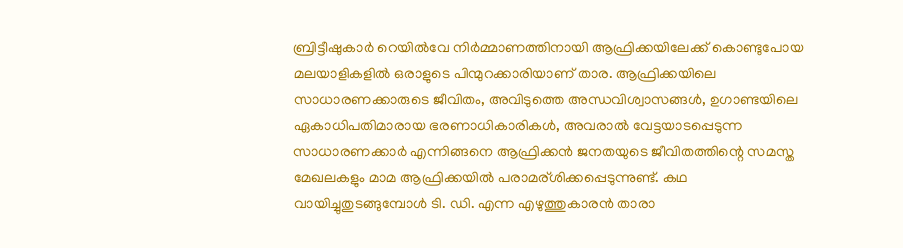ബ്രിട്ടീഷുകാർ റെയിൽവേ നിർമ്മാണത്തിനായി ആഫ്രിക്കയിലേക്ക് കൊണ്ടുപോയ മലയാളികളിൽ ഒരാളുടെ പിന്മുറക്കാരിയാണ് താര. ആഫ്രിക്കയിലെ സാധാരണക്കാരുടെ ജീവിതം, അവിടുത്തെ അന്ധവിശ്വാസങ്ങൾ, ഉഗാണ്ടയിലെ ഏകാധിപതിമാരായ ഭരണാധികാരികൾ, അവരാൽ വേട്ടയാടപ്പെടുന്ന സാധാരണക്കാർ എന്നിങ്ങനെ ആഫ്രിക്കൻ ജനതയുടെ ജീവിതത്തിന്റെ സമസ്ത മേഖലകളും മാമ ആഫ്രിക്കയിൽ പരാമര്ശിക്കപ്പെടുന്നുണ്ട്. കഥ വായിച്ചുതുടങ്ങുമ്പോൾ ടി. ഡി. എന്ന എഴുത്തുകാരൻ താരാ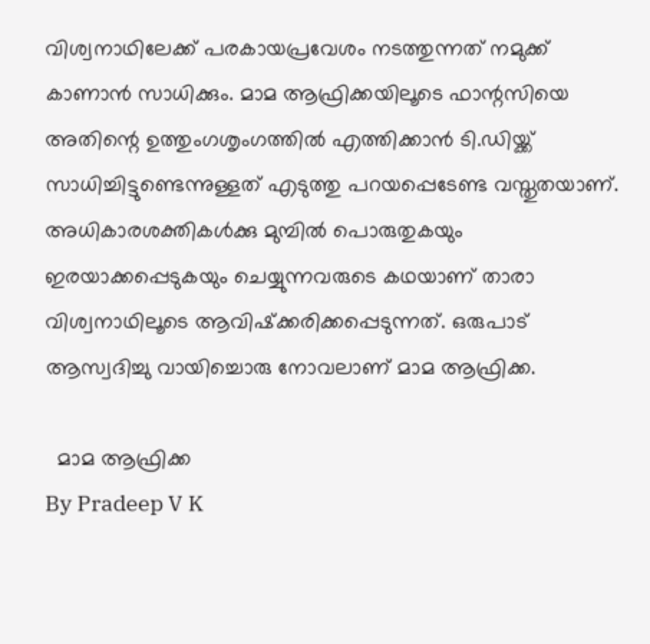വിശ്വനാഥിലേക്ക് പരകായപ്രവേശം നടത്തുന്നത് നമുക്ക് കാണാൻ സാധിക്കും. മാമ ആഫ്രിക്കയിലൂടെ ഫാന്റസിയെ അതിന്റെ ഉത്തുംഗശൃംഗത്തിൽ എത്തിക്കാൻ ടി.ഡിയ്ക്ക് സാധിച്ചിട്ടുണ്ടെന്നുള്ളത് എടുത്തു പറയപ്പെടേണ്ട വസ്തുതയാണ്. അധികാരശക്തികൾക്കു മുമ്പിൽ പൊരുതുകയും ഇരയാക്കപ്പെടുകയും ചെയ്യുന്നവരുടെ കഥയാണ് താരാ വിശ്വനാഥിലൂടെ ആവിഷ്‌ക്കരിക്കപ്പെടുന്നത്. ഒരുപാട് ആസ്വദിച്ചു വായിച്ചൊരു നോവലാണ് മാമ ആഫ്രിക്ക.

  മാമ ആഫ്രിക്ക
By Pradeep V K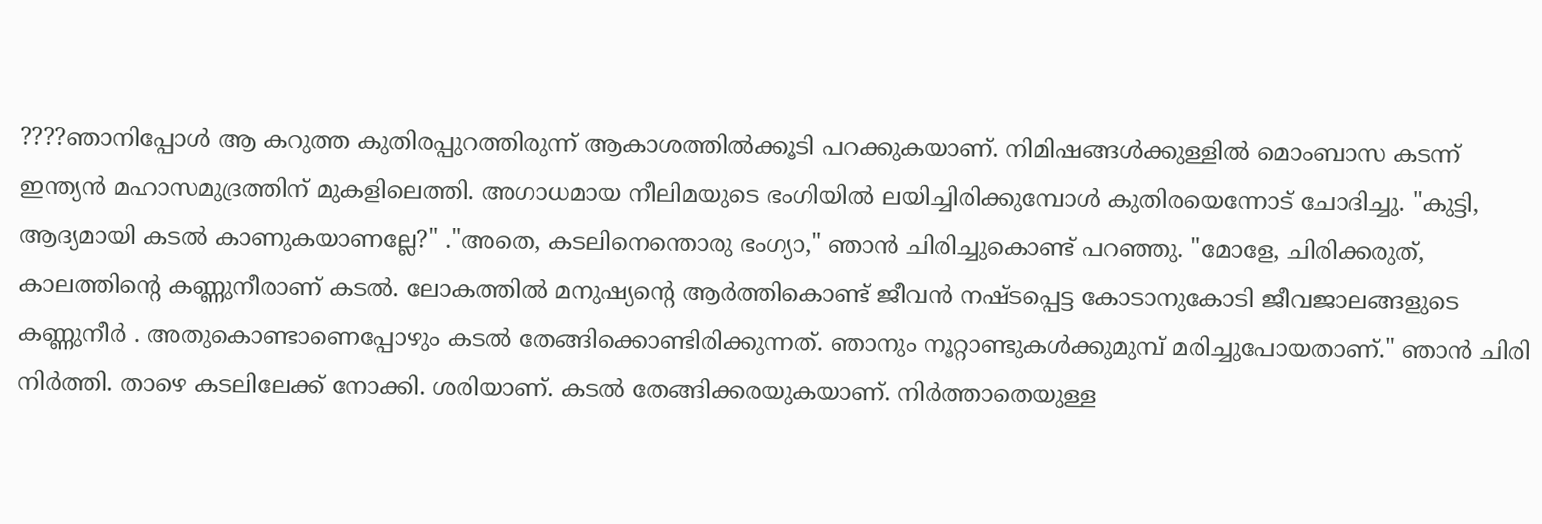????ഞാനിപ്പോൾ ആ കറുത്ത കുതിരപ്പുറത്തിരുന്ന് ആകാശത്തിൽക്കൂടി പറക്കുകയാണ്. നിമിഷങ്ങൾക്കുള്ളിൽ മൊംബാസ കടന്ന് ഇന്ത്യൻ മഹാസമുദ്രത്തിന് മുകളിലെത്തി. അഗാധമായ നീലിമയുടെ ഭംഗിയിൽ ലയിച്ചിരിക്കുമ്പോൾ കുതിരയെന്നോട് ചോദിച്ചു. "കുട്ടി, ആദ്യമായി കടൽ കാണുകയാണല്ലേ?" ."അതെ, കടലിനെന്തൊരു ഭംഗ്യാ," ഞാൻ ചിരിച്ചുകൊണ്ട് പറഞ്ഞു. "മോളേ, ചിരിക്കരുത്, കാലത്തിന്റെ കണ്ണുനീരാണ് കടൽ. ലോകത്തിൽ മനുഷ്യന്റെ ആർത്തികൊണ്ട് ജീവൻ നഷ്ടപ്പെട്ട കോടാനുകോടി ജീവജാലങ്ങളുടെ കണ്ണുനീർ . അതുകൊണ്ടാണെപ്പോഴും കടൽ തേങ്ങിക്കൊണ്ടിരിക്കുന്നത്. ഞാനും നൂറ്റാണ്ടുകൾക്കുമുമ്പ് മരിച്ചുപോയതാണ്." ഞാൻ ചിരി നിർത്തി. താഴെ കടലിലേക്ക് നോക്കി. ശരിയാണ്. കടൽ തേങ്ങിക്കരയുകയാണ്. നിർത്താതെയുള്ള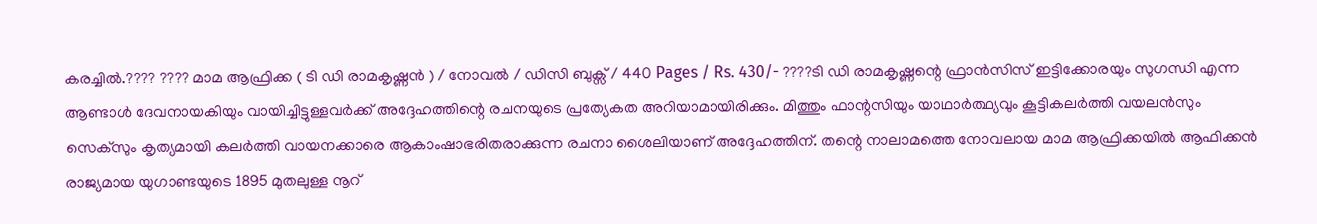കരച്ചിൽ.???? ???? മാമ ആഫ്രിക്ക ( ടി ഡി രാമകൃഷ്ണൻ ) / നോവൽ / ഡിസി ബുക്സ് / 440 Pages / Rs. 430/- ????ടി ഡി രാമകൃഷ്ണന്റെ ഫ്രാൻസിസ് ഇട്ടിക്കോരയും സുഗന്ധി എന്ന ആണ്ടാൾ ദേവനായകിയും വായിച്ചിട്ടുള്ളവർക്ക് അദ്ദേഹത്തിന്റെ രചനയുടെ പ്രത്യേകത അറിയാമായിരിക്കും. മിത്തും ഫാന്റസിയും യാഥാർത്ഥ്യവും കൂട്ടികലർത്തി വയലൻസും സെക്സും കൃത്യമായി കലർത്തി വായനക്കാരെ ആകാംഷാഭരിതരാക്കുന്ന രചനാ ശൈലിയാണ് അദ്ദേഹത്തിന്. തന്റെ നാലാമത്തെ നോവലായ മാമ ആഫ്രിക്കയിൽ ആഫിക്കൻ രാജ്യമായ യുഗാണ്ടയുടെ 1895 മുതലുള്ള നൂറ്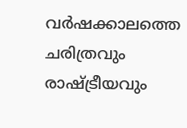വർഷക്കാലത്തെ ചരിത്രവും രാഷ്ട്രീയവും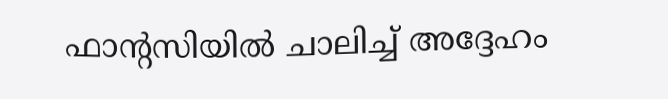ഫാന്റസിയിൽ ചാലിച്ച് അദ്ദേഹം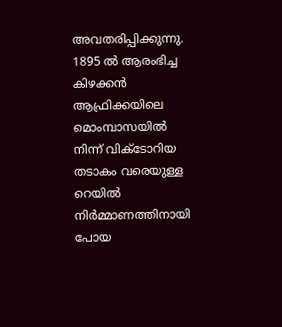അവതരിപ്പിക്കുന്നു. 1895 ൽ ആരംഭിച്ച കിഴക്കൻ ആഫ്രിക്കയിലെ മൊംമ്പാസയിൽ നിന്ന് വിക്ടോറിയ തടാകം വരെയുള്ള റെയിൽ നിർമ്മാണത്തിനായി പോയ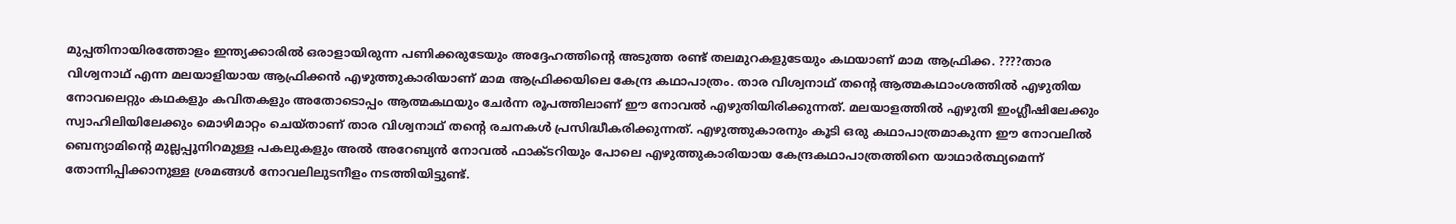മുപ്പതിനായിരത്തോളം ഇന്ത്യക്കാരിൽ ഒരാളായിരുന്ന പണിക്കരുടേയും അദ്ദേഹത്തിന്റെ അടുത്ത രണ്ട് തലമുറകളുടേയും കഥയാണ് മാമ ആഫ്രിക്ക. ????താര വിശ്വനാഥ് എന്ന മലയാളിയായ ആഫ്രിക്കൻ എഴുത്തുകാരിയാണ് മാമ ആഫ്രിക്കയിലെ കേന്ദ്ര കഥാപാത്രം. താര വിശ്വനാഥ് തന്റെ ആത്മകഥാംശത്തിൽ എഴുതിയ നോവലെറ്റും കഥകളും കവിതകളും അതോടൊപ്പം ആത്മകഥയും ചേർന്ന രൂപത്തിലാണ് ഈ നോവൽ എഴുതിയിരിക്കുന്നത്. മലയാളത്തിൽ എഴുതി ഇംഗ്ലീഷിലേക്കും സ്വാഹിലിയിലേക്കും മൊഴിമാറ്റം ചെയ്താണ് താര വിശ്വനാഥ് തന്റെ രചനകൾ പ്രസിദ്ധീകരിക്കുന്നത്. എഴുത്തുകാരനും കൂടി ഒരു കഥാപാത്രമാകുന്ന ഈ നോവലിൽ ബെന്യാമിന്റെ മുല്ലപ്പൂനിറമുള്ള പകലുകളും അൽ അറേബ്യൻ നോവൽ ഫാക്ടറിയും പോലെ എഴുത്തുകാരിയായ കേന്ദ്രകഥാപാത്രത്തിനെ യാഥാർത്ഥ്യമെന്ന് തോന്നിപ്പിക്കാനുള്ള ശ്രമങ്ങൾ നോവലിലുടനീളം നടത്തിയിട്ടുണ്ട്.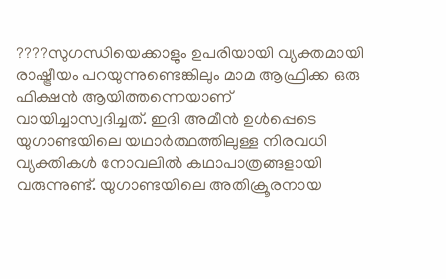????സുഗന്ധിയെക്കാളും ഉപരിയായി വ്യക്തമായി രാഷ്ട്രീയം പറയുന്നുണ്ടെങ്കിലും മാമ ആഫ്രിക്ക ഒരു ഫിക്ഷൻ ആയിത്തന്നെയാണ് വായിച്ചാസ്വദിച്ചത്. ഇദി അമീൻ ഉൾപ്പെടെ യുഗാണ്ടയിലെ യഥാർത്ഥത്തിലുള്ള നിരവധി വ്യക്തികൾ നോവലിൽ കഥാപാത്രങ്ങളായി വരുന്നുണ്ട്. യുഗാണ്ടയിലെ അതിക്രൂരനായ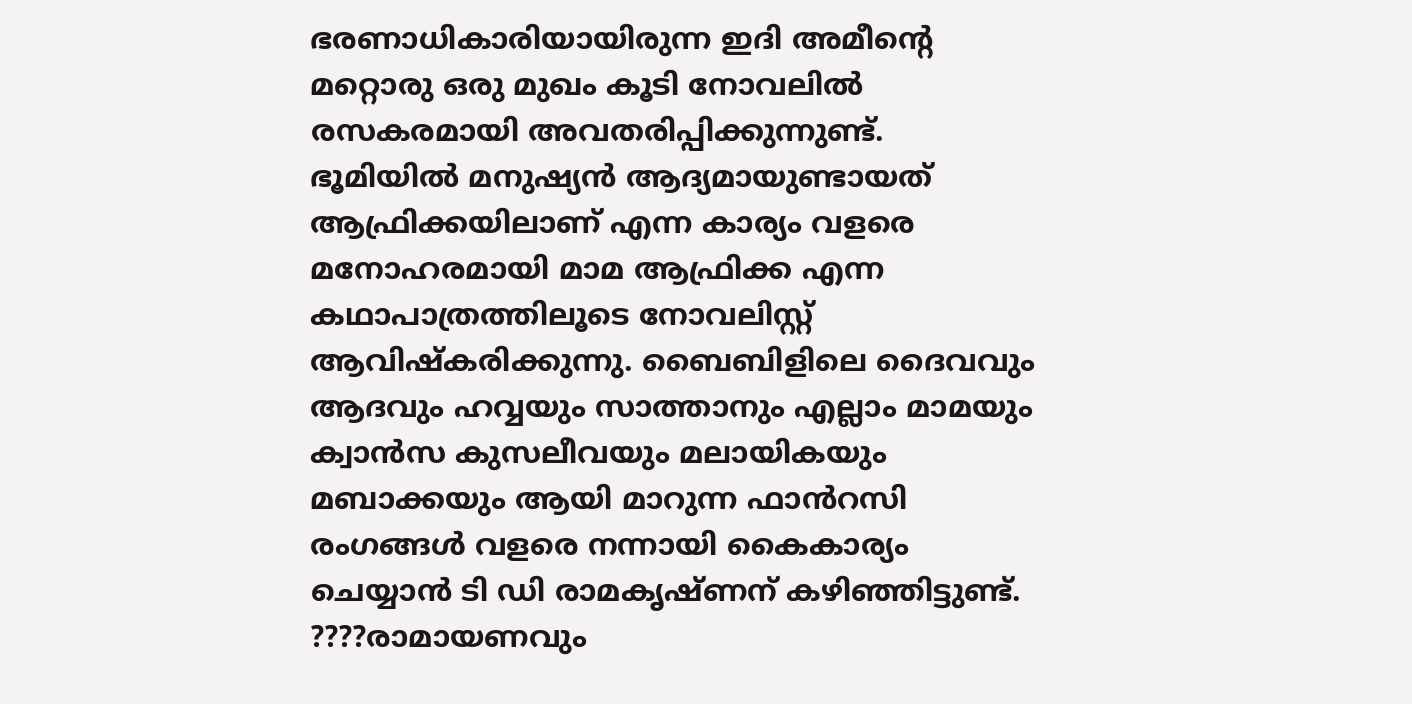ഭരണാധികാരിയായിരുന്ന ഇദി അമീന്റെ മറ്റൊരു ഒരു മുഖം കൂടി നോവലിൽ രസകരമായി അവതരിപ്പിക്കുന്നുണ്ട്. ഭൂമിയിൽ മനുഷ്യൻ ആദ്യമായുണ്ടായത് ആഫ്രിക്കയിലാണ് എന്ന കാര്യം വളരെ മനോഹരമായി മാമ ആഫ്രിക്ക എന്ന കഥാപാത്രത്തിലൂടെ നോവലിസ്റ്റ് ആവിഷ്കരിക്കുന്നു. ബൈബിളിലെ ദൈവവും ആദവും ഹവ്വയും സാത്താനും എല്ലാം മാമയും ക്വാൻസ കുസലീവയും മലായികയും മബാക്കയും ആയി മാറുന്ന ഫാൻറസി രംഗങ്ങൾ വളരെ നന്നായി കൈകാര്യം ചെയ്യാൻ ടി ഡി രാമകൃഷ്ണന് കഴിഞ്ഞിട്ടുണ്ട്. ????രാമായണവും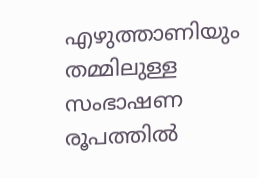എഴുത്താണിയും തമ്മിലുള്ള സംഭാഷണ രൂപത്തിൽ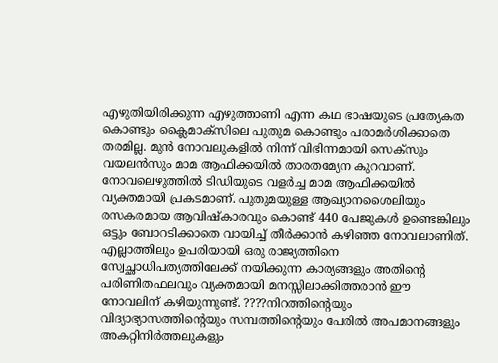എഴുതിയിരിക്കുന്ന എഴുത്താണി എന്ന കഥ ഭാഷയുടെ പ്രത്യേകത കൊണ്ടും ക്ലൈമാക്സിലെ പുതുമ കൊണ്ടും പരാമർശിക്കാതെ തരമില്ല. മുൻ നോവലുകളിൽ നിന്ന് വിഭിന്നമായി സെക്സും വയലൻസും മാമ ആഫിക്കയിൽ താരതമ്യേന കുറവാണ്. നോവലെഴുത്തിൽ ടിഡിയുടെ വളർച്ച മാമ ആഫിക്കയിൽ വ്യക്തമായി പ്രകടമാണ്. പുതുമയുള്ള ആഖ്യാനശൈലിയും രസകരമായ ആവിഷ്കാരവും കൊണ്ട് 440 പേജുകൾ ഉണ്ടെങ്കിലും ഒട്ടും ബോറടിക്കാതെ വായിച്ച് തീർക്കാൻ കഴിഞ്ഞ നോവലാണിത്. എല്ലാത്തിലും ഉപരിയായി ഒരു രാജ്യത്തിനെ സ്വേച്ഛാധിപത്യത്തിലേക്ക് നയിക്കുന്ന കാര്യങ്ങളും അതിന്റെ പരിണിതഫലവും വ്യക്തമായി മനസ്സിലാക്കിത്തരാൻ ഈ നോവലിന് കഴിയുന്നുണ്ട്. ????നിറത്തിന്റെയും വിദ്യാഭ്യാസത്തിന്റെയും സമ്പത്തിന്റെയും പേരിൽ അപമാനങ്ങളും അകറ്റിനിർത്തലുകളും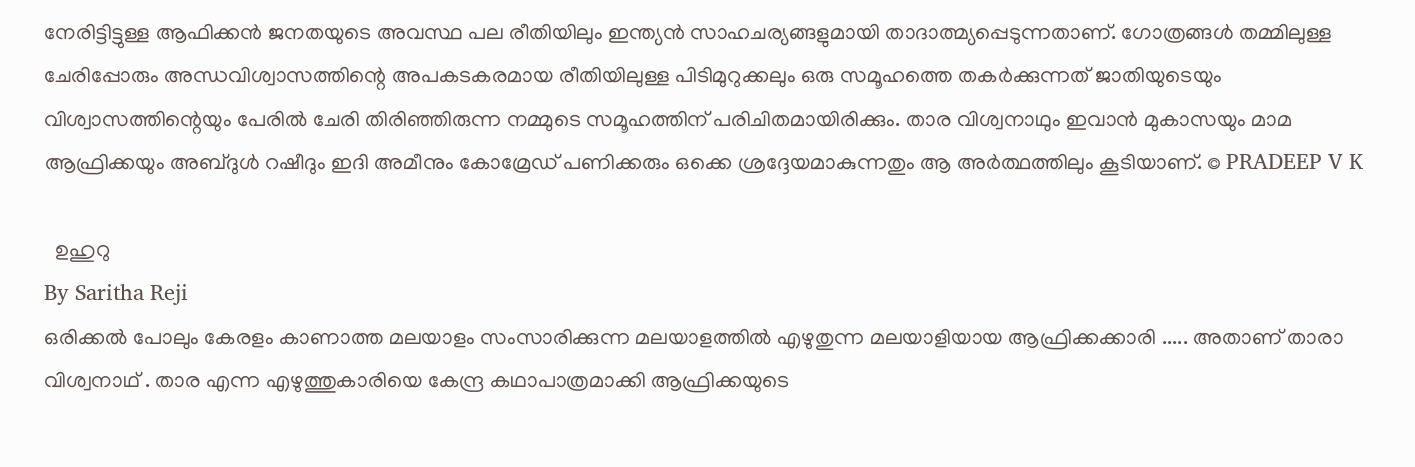നേരിട്ടിട്ടുള്ള ആഫിക്കൻ ജനതയുടെ അവസ്ഥ പല രീതിയിലും ഇന്ത്യൻ സാഹചര്യങ്ങളുമായി താദാത്മ്യപ്പെടുന്നതാണ്. ഗോത്രങ്ങൾ തമ്മിലുള്ള ചേരിപ്പോരും അന്ധവിശ്വാസത്തിന്റെ അപകടകരമായ രീതിയിലുള്ള പിടിമുറുക്കലും ഒരു സമൂഹത്തെ തകർക്കുന്നത് ജാതിയുടെയും വിശ്വാസത്തിന്റെയും പേരിൽ ചേരി തിരിഞ്ഞിരുന്ന നമ്മുടെ സമൂഹത്തിന് പരിചിതമായിരിക്കും. താര വിശ്വനാഥും ഇവാൻ മുകാസയും മാമ ആഫ്രിക്കയും അബ്ദുൾ റഷീദും ഇദി അമീനും കോമ്രേഡ് പണിക്കരും ഒക്കെ ശ്രദ്ദേയമാകുന്നതും ആ അർത്ഥത്തിലും കൂടിയാണ്. © PRADEEP V K

  ഉഹുറു
By Saritha Reji
ഒരിക്കൽ പോലും കേരളം കാണാത്ത മലയാളം സംസാരിക്കുന്ന മലയാളത്തിൽ എഴുതുന്ന മലയാളിയായ ആഫ്രിക്കക്കാരി ..... അതാണ് താരാ വിശ്വനാഥ് . താര എന്ന എഴുത്തുകാരിയെ കേന്ദ്ര കഥാപാത്രമാക്കി ആഫ്രിക്കയുടെ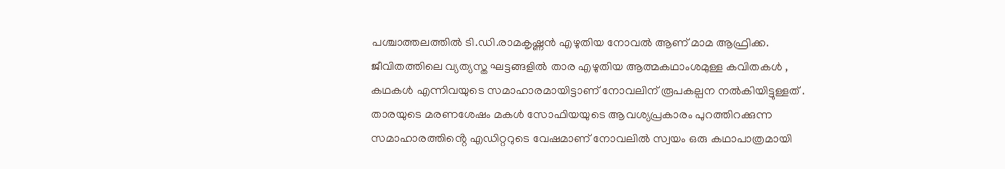പശ്ചാത്തലത്തിൽ ടി.ഡി.രാമകൃഷ്ണൻ എഴുതിയ നോവൽ ആണ് മാമ ആഫ്രിക്ക. ജീവിതത്തിലെ വ്യത്യസ്ത ഘട്ടങ്ങളിൽ താര എഴുതിയ ആത്മകഥാംശമുള്ള കവിതകൾ , കഥകൾ എന്നിവയുടെ സമാഹാരമായിട്ടാണ് നോവലിന് രൂപകല്പന നൽകിയിട്ടുള്ളത് . താരയുടെ മരണശേഷം മകൾ സോഫിയയുടെ ആവശ്യപ്രകാരം പുറത്തിറക്കുന്ന സമാഹാരത്തിൻ്റെ എഡിറ്ററുടെ വേഷമാണ് നോവലിൽ സ്വയം ഒരു കഥാപാത്രമായി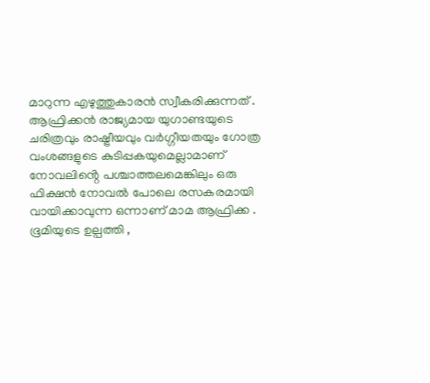മാറുന്ന എഴുത്തുകാരൻ സ്വീകരിക്കുന്നത് . ആഫ്രിക്കൻ രാജ്യമായ യുഗാണ്ടയുടെ ചരിത്രവും രാഷ്ട്രീയവും വർഗ്ഗീയതയും ഗോത്ര വംശങ്ങളുടെ കുടിപ്പകയുമെല്ലാമാണ് നോവലിൻ്റെ പശ്ചാത്തലമെങ്കിലും ഒരു ഫിക്ഷൻ നോവൽ പോലെ രസകരമായി വായിക്കാവുന്ന ഒന്നാണ് മാമ ആഫ്രിക്ക . ഭൂമിയുടെ ഉല്പത്തി ,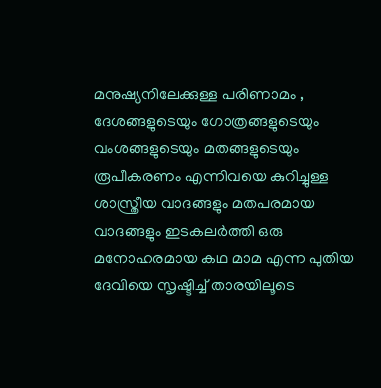മനുഷ്യനിലേക്കുള്ള പരിണാമം , ദേശങ്ങളുടെയും ഗോത്രങ്ങളുടെയും വംശങ്ങളുടെയും മതങ്ങളുടെയും രൂപീകരണം എന്നിവയെ കുറിച്ചുള്ള ശാസ്ത്രീയ വാദങ്ങളും മതപരമായ വാദങ്ങളും ഇടകലർത്തി ഒരു മനോഹരമായ കഥ മാമ എന്ന പുതിയ ദേവിയെ സൃഷ്ടിച്ച് താരയിലൂടെ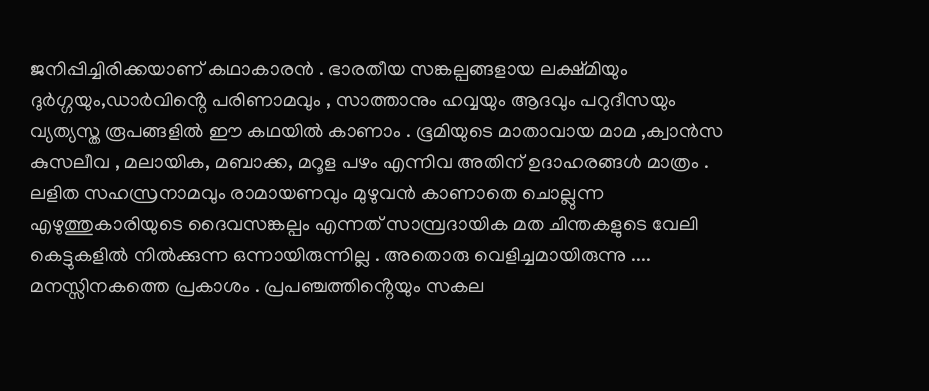ജനിപ്പിച്ചിരിക്കയാണ് കഥാകാരൻ . ഭാരതീയ സങ്കല്പങ്ങളായ ലക്ഷ്മിയും ദുർഗ്ഗയും,ഡാർവിൻ്റെ പരിണാമവും , സാത്താനും ഹവ്വയും ആദവും പറുദീസയും വ്യത്യസ്ത രൂപങ്ങളിൽ ഈ കഥയിൽ കാണാം . ഭൂമിയുടെ മാതാവായ മാമ ,ക്വാൻസ കുസലീവ , മലായിക, മബാക്ക, മറൂള പഴം എന്നിവ അതിന് ഉദാഹരങ്ങൾ മാത്രം . ലളിത സഹസ്രനാമവും രാമായണവും മുഴുവൻ കാണാതെ ചൊല്ലുന്ന എഴുത്തുകാരിയുടെ ദൈവസങ്കല്പം എന്നത് സാമ്പ്രദായിക മത ചിന്തകളുടെ വേലി കെട്ടുകളിൽ നിൽക്കുന്ന ഒന്നായിരുന്നില്ല . അതൊരു വെളിച്ചമായിരുന്നു .... മനസ്സിനകത്തെ പ്രകാശം . പ്രപഞ്ചത്തിൻ്റെയും സകല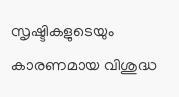സൃഷ്ടികളുടെയും കാരണമായ വിശുദ്ധ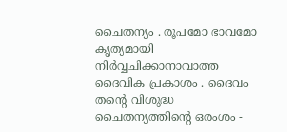ചൈതന്യം . രൂപമോ ഭാവമോ കൃത്യമായി നിർവ്വചിക്കാനാവാത്ത ദൈവിക പ്രകാശം . ദൈവം തൻ്റെ വിശുദ്ധ ചൈതന്യത്തിൻ്റെ ഒരംശം -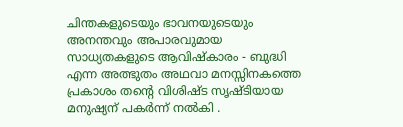ചിന്തകളുടെയും ഭാവനയുടെയും അനന്തവും അപാരവുമായ സാധ്യതകളുടെ ആവിഷ്കാരം - ബുദ്ധി എന്ന അത്ഭുതം അഥവാ മനസ്സിനകത്തെ പ്രകാശം തൻ്റെ വിശിഷ്ട സൃഷ്ടിയായ മനുഷ്യന് പകർന്ന് നൽകി .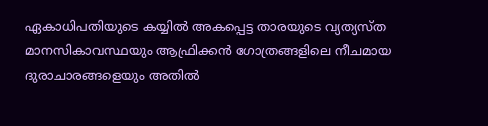ഏകാധിപതിയുടെ കയ്യിൽ അകപ്പെട്ട താരയുടെ വ്യത്യസ്ത മാനസികാവസ്ഥയും ആഫ്രിക്കൻ ഗോത്രങ്ങളിലെ നീചമായ ദുരാചാരങ്ങളെയും അതിൽ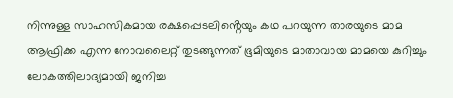നിന്നുള്ള സാഹസികമായ രക്ഷപ്പെടലിൻ്റെയും കഥ പറയുന്ന താരയുടെ മാമ ആഫ്രിക്ക എന്ന നോവലൈറ്റ് തുടങ്ങുന്നത് ഭൂമിയുടെ മാതാവായ മാമയെ കുറിച്ചും ലോകത്തിലാദ്യമായി ജനിച്ച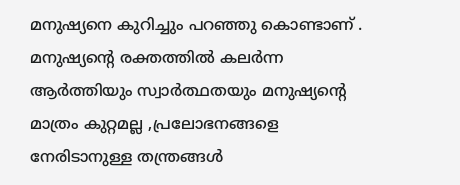മനുഷ്യനെ കുറിച്ചും പറഞ്ഞു കൊണ്ടാണ് . മനുഷ്യൻ്റെ രക്തത്തിൽ കലർന്ന ആർത്തിയും സ്വാർത്ഥതയും മനുഷ്യൻ്റെ മാത്രം കുറ്റമല്ല ,പ്രലോഭനങ്ങളെ നേരിടാനുള്ള തന്ത്രങ്ങൾ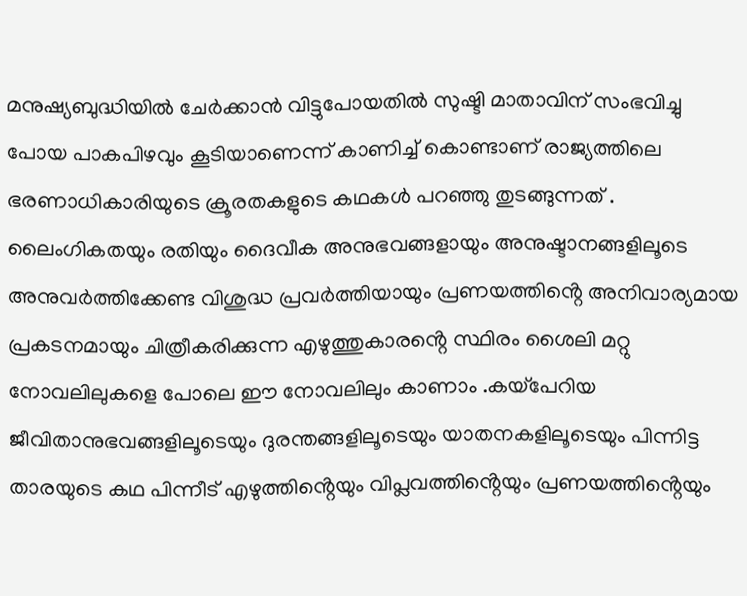മനുഷ്യബുദ്ധിയിൽ ചേർക്കാൻ വിട്ടുപോയതിൽ സുഷ്ടി മാതാവിന് സംഭവിച്ചു പോയ പാകപിഴവും കൂടിയാണെന്ന് കാണിച്ച് കൊണ്ടാണ് രാജ്യത്തിലെ ഭരണാധികാരിയുടെ ക്രൂരതകളുടെ കഥകൾ പറഞ്ഞു തുടങ്ങുന്നത് . ലൈംഗികതയും രതിയും ദൈവീക അനുഭവങ്ങളായും അനുഷ്ടാനങ്ങളിലൂടെ അനുവർത്തിക്കേണ്ട വിശുദ്ധ പ്രവർത്തിയായും പ്രണയത്തിൻ്റെ അനിവാര്യമായ പ്രകടനമായും ചിത്രീകരിക്കുന്ന എഴുത്തുകാരൻ്റെ സ്ഥിരം ശൈലി മറ്റു നോവലിലുകളെ പോലെ ഈ നോവലിലും കാണാം .കയ്പേറിയ ജീവിതാനുഭവങ്ങളിലൂടെയും ദുരന്തങ്ങളിലൂടെയും യാതനകളിലൂടെയും പിന്നിട്ട താരയുടെ കഥ പിന്നീട് എഴുത്തിൻ്റെയും വിപ്ലവത്തിൻ്റെയും പ്രണയത്തിൻ്റെയും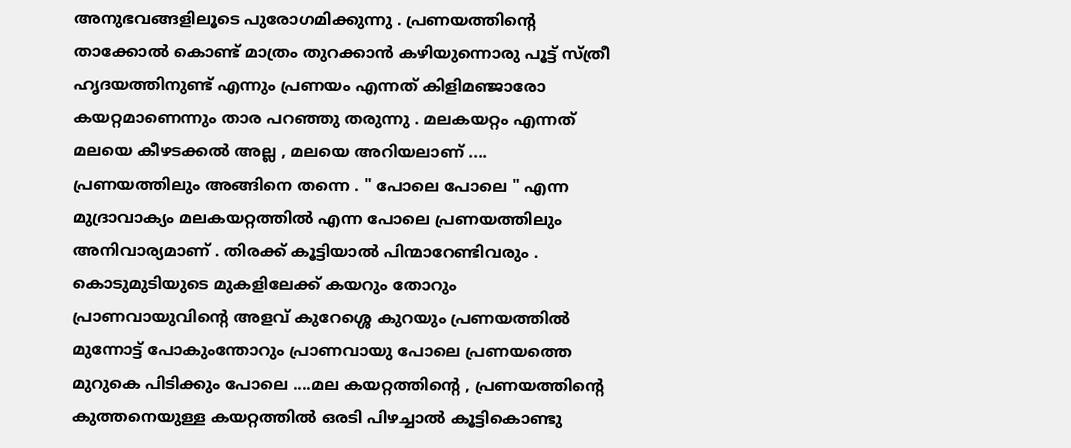അനുഭവങ്ങളിലൂടെ പുരോഗമിക്കുന്നു . പ്രണയത്തിൻ്റെ താക്കോൽ കൊണ്ട് മാത്രം തുറക്കാൻ കഴിയുന്നൊരു പൂട്ട് സ്ത്രീ ഹൃദയത്തിനുണ്ട് എന്നും പ്രണയം എന്നത് കിളിമഞ്ജാരോ കയറ്റമാണെന്നും താര പറഞ്ഞു തരുന്നു . മലകയറ്റം എന്നത് മലയെ കീഴടക്കൽ അല്ല , മലയെ അറിയലാണ് .... പ്രണയത്തിലും അങ്ങിനെ തന്നെ . " പോലെ പോലെ " എന്ന മുദ്രാവാക്യം മലകയറ്റത്തിൽ എന്ന പോലെ പ്രണയത്തിലും അനിവാര്യമാണ് . തിരക്ക് കൂട്ടിയാൽ പിന്മാറേണ്ടിവരും . കൊടുമുടിയുടെ മുകളിലേക്ക് കയറും തോറും പ്രാണവായുവിൻ്റെ അളവ് കുറേശ്ശെ കുറയും പ്രണയത്തിൽ മുന്നോട്ട് പോകുംന്തോറും പ്രാണവായു പോലെ പ്രണയത്തെ മുറുകെ പിടിക്കും പോലെ ....മല കയറ്റത്തിൻ്റെ , പ്രണയത്തിൻ്റെ കുത്തനെയുള്ള കയറ്റത്തിൽ ഒരടി പിഴച്ചാൽ കൂട്ടികൊണ്ടു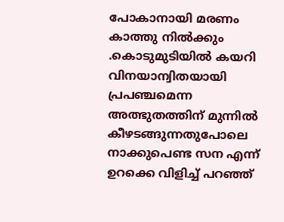പോകാനായി മരണം കാത്തു നിൽക്കും .കൊടുമുടിയിൽ കയറി വിനയാന്വിതയായി പ്രപഞ്ചമെന്ന അത്ഭുതത്തിന് മുന്നിൽ കീഴടങ്ങുന്നതുപോലെ നാക്കുപെണ്ട സന എന്ന് ഉറക്കെ വിളിച്ച് പറഞ്ഞ്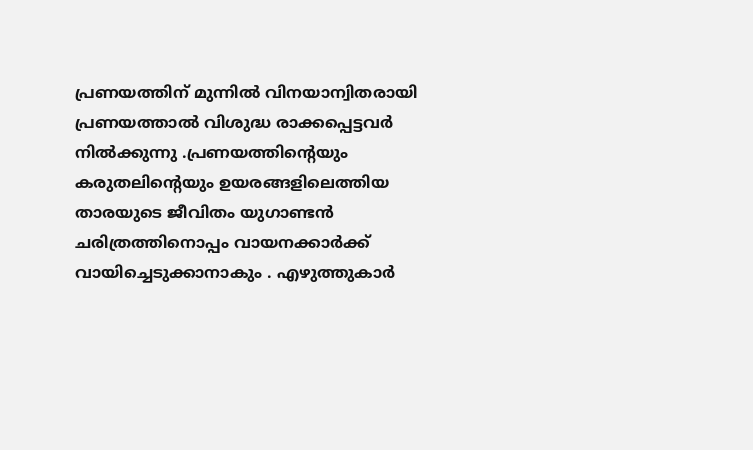പ്രണയത്തിന് മുന്നിൽ വിനയാന്വിതരായി പ്രണയത്താൽ വിശുദ്ധ രാക്കപ്പെട്ടവർ നിൽക്കുന്നു .പ്രണയത്തിൻ്റെയും കരുതലിൻ്റെയും ഉയരങ്ങളിലെത്തിയ താരയുടെ ജീവിതം യുഗാണ്ടൻ ചരിത്രത്തിനൊപ്പം വായനക്കാർക്ക് വായിച്ചെടുക്കാനാകും . എഴുത്തുകാർ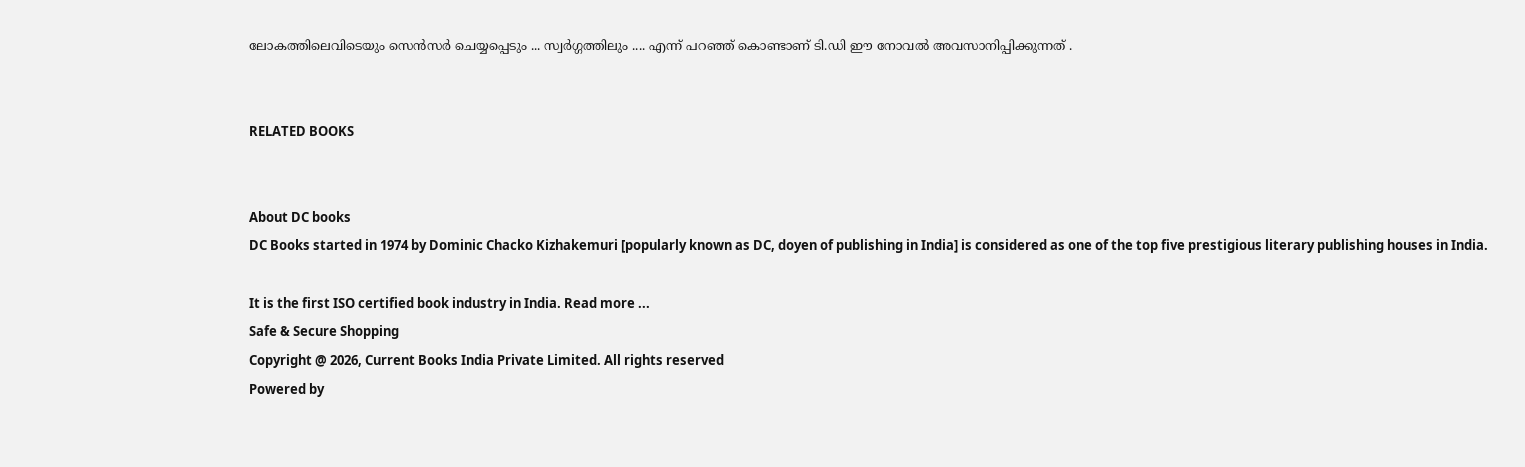ലോകത്തിലെവിടെയും സെൻസർ ചെയ്യപ്പെടും ... സ്വർഗ്ഗത്തിലും .... എന്ന് പറഞ്ഞ് കൊണ്ടാണ് ടി.ഡി ഈ നോവൽ അവസാനിപ്പിക്കുന്നത് .


RELATED BOOKS


About DC books
DC Books started in 1974 by Dominic Chacko Kizhakemuri [popularly known as DC, doyen of publishing in India] is considered as one of the top five prestigious literary publishing houses in India.

It is the first ISO certified book industry in India. Read more ...
Safe & Secure Shopping
Copyright @ 2026, Current Books India Private Limited. All rights reserved
Powered by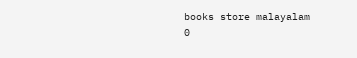books store malayalam
0